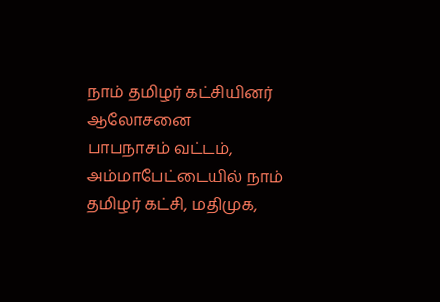நாம் தமிழர் கட்சியினர் ஆலோசனை
பாபநாசம் வட்டம், அம்மாபேட்டையில் நாம் தமிழர் கட்சி, மதிமுக,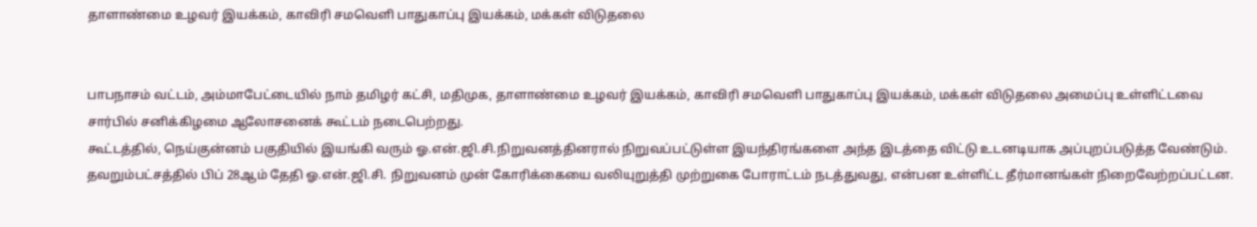தாளாண்மை உழவர் இயக்கம், காவிரி சமவெளி பாதுகாப்பு இயக்கம், மக்கள் விடுதலை


பாபநாசம் வட்டம், அம்மாபேட்டையில் நாம் தமிழர் கட்சி, மதிமுக, தாளாண்மை உழவர் இயக்கம், காவிரி சமவெளி பாதுகாப்பு இயக்கம், மக்கள் விடுதலை அமைப்பு உள்ளிட்டவை சார்பில் சனிக்கிழமை ஆலோசனைக் கூட்டம் நடைபெற்றது.
கூட்டத்தில், நெய்குன்னம் பகுதியில் இயங்கி வரும் ஓ.என்.ஜி.சி.நிறுவனத்தினரால் நிறுவப்பட்டுள்ள இயந்திரங்களை அந்த இடத்தை விட்டு உடனடியாக அப்புறப்படுத்த வேண்டும். தவறும்பட்சத்தில் பிப் 28ஆம் தேதி ஓ.என்.ஜி.சி. நிறுவனம் முன் கோரிக்கையை வலியுறுத்தி முற்றுகை போராட்டம் நடத்துவது, என்பன உள்ளிட்ட தீர்மானங்கள் நிறைவேற்றப்பட்டன.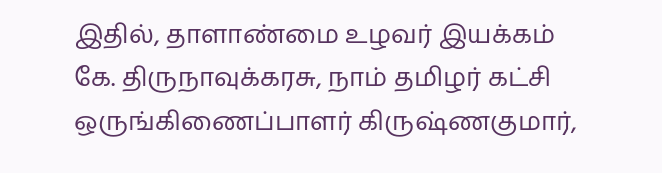இதில், தாளாண்மை உழவர் இயக்கம் கே. திருநாவுக்கரசு, நாம் தமிழர் கட்சி ஒருங்கிணைப்பாளர் கிருஷ்ணகுமார்,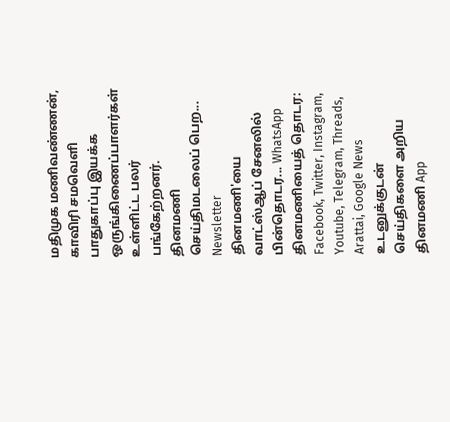மதிமுக மணிவண்ணன், காவிரி சமவெளி பாதுகாப்பு இயக்க ஒருங்கிணைப்பாளர்கள் உள்ளிட்ட பலர் பங்கேற்றனர்.
தினமணி செய்திமடலைப் பெற... Newsletter
தினமணி'யை வாட்ஸ்ஆப் சேனலில் பின்தொடர... WhatsApp
தினமணியைத் தொடர: Facebook, Twitter, Instagram, Youtube, Telegram, Threads, Arattai, Google News
உடனுக்குடன் செய்திகளை அறிய தினமணி App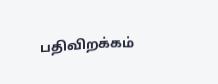பதிவிறக்கம்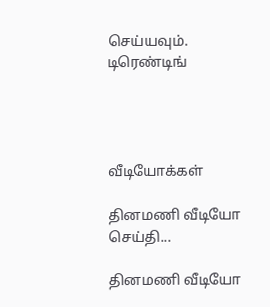செய்யவும்.
டிரெண்டிங்




வீடியோக்கள்

தினமணி வீடியோ செய்தி...

தினமணி வீடியோ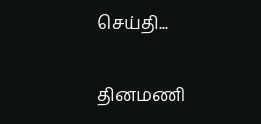செய்தி...

தினமணி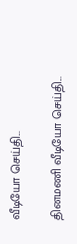வீடியோ செய்தி...

தினமணி வீடியோ செய்தி...